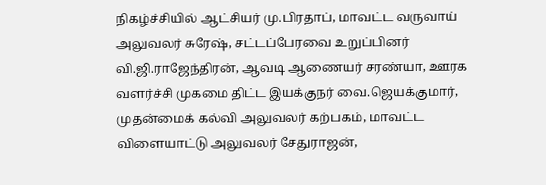நிகழ்ச்சியில் ஆட்சியர் மு.பிரதாப், மாவட்ட வருவாய் அலுவலர் சுரேஷ், சட்டப்பேரவை உறுப்பினர் வி.ஜி.ராஜேந்திரன், ஆவடி ஆணையர் சரண்யா, ஊரக வளர்ச்சி முகமை திட்ட இயக்குநர் வை.ஜெயக்குமார், முதன்மைக் கல்வி அலுவலர் கற்பகம், மாவட்ட விளையாட்டு அலுவலர் சேதுராஜன்,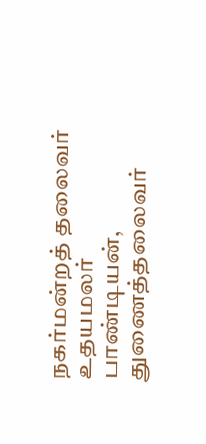நகர்மன்றத் தலைவர் உதயமலர் பாண்டியன், துணைத்தலைவர்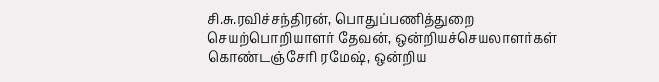சி.சு.ரவிச்சந்திரன், பொதுப்பணித்துறை செயற்பொறியாளர் தேவன், ஒன்றியச்செயலாளர்கள் கொண்டஞ்சேரி ரமேஷ், ஒன்றிய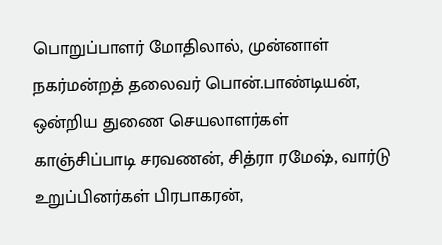பொறுப்பாளர் மோதிலால், முன்னாள் நகர்மன்றத் தலைவர் பொன்.பாண்டியன், ஒன்றிய துணை செயலாளர்கள் காஞ்சிப்பாடி சரவணன், சித்ரா ரமேஷ், வார்டு உறுப்பினர்கள் பிரபாகரன்,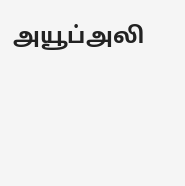அயூப்அலி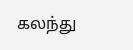கலந்து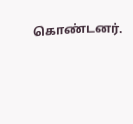கொண்டனர்.